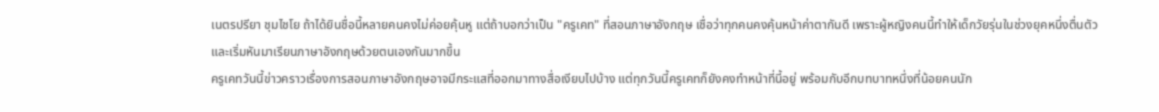เนตรปรียา ชุมไชโย ถ้าได้ยินชื่อนี้หลายคนคงไม่ค่อยคุ้นหู แต่ถ้าบอกว่าเป็น "ครูเคท" ที่สอนภาษาอังกฤษ เชื่อว่าทุกคนคงคุ้นหน้าค่าตากันดี เพราะผู้หญิงคนนี้ทำให้เด็กวัยรุ่นในช่วงยุคหนึ่งตื่นตัว และเริ่มหันมาเรียนภาษาอังกฤษด้วยตนเองกันมากขึ้น
ครูเคทวันนี้ข่าวคราวเรื่องการสอนภาษาอังกฤษอาจมีกระแสที่ออกมาทางสื่อเงียบไปบ้าง แต่ทุกวันนี้ครูเคทก็ยังคงทำหน้าที่นี้อยู่ พร้อมกับอีกบทบาทหนึ่งที่น้อยคนนัก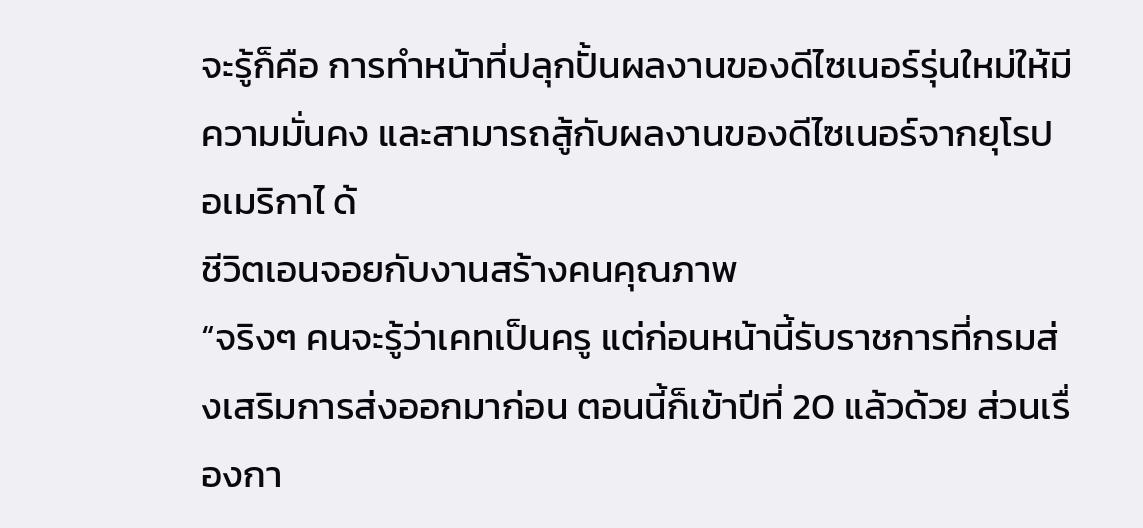จะรู้ก็คือ การทำหน้าที่ปลุกปั้นผลงานของดีไซเนอร์รุ่นใหม่ให้มีความมั่นคง และสามารถสู้กับผลงานของดีไซเนอร์จากยุโรป อเมริกาไ ด้
ชีวิตเอนจอยกับงานสร้างคนคุณภาพ
“จริงๆ คนจะรู้ว่าเคทเป็นครู แต่ก่อนหน้านี้รับราชการที่กรมส่งเสริมการส่งออกมาก่อน ตอนนี้ก็เข้าปีที่ 20 แล้วด้วย ส่วนเรื่องกา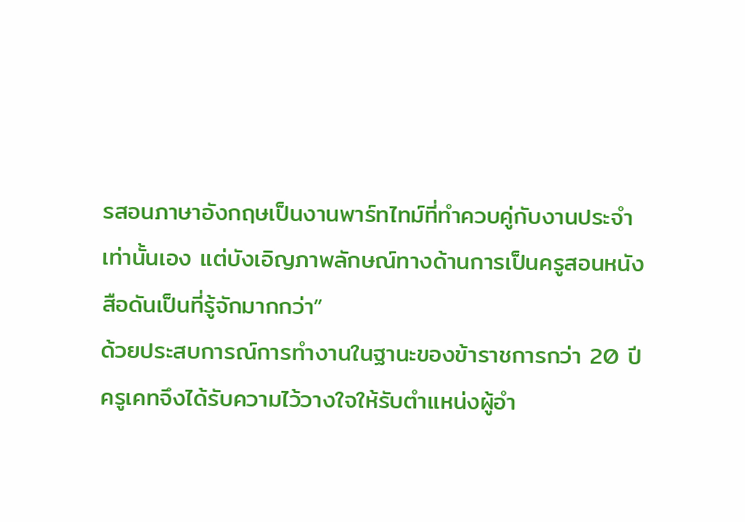รสอนภาษาอังกฤษเป็นงานพาร์ทไทม์ที่ทำควบคู่กับงานประจำเท่านั้นเอง แต่บังเอิญภาพลักษณ์ทางด้านการเป็นครูสอนหนังสือดันเป็นที่รู้จักมากกว่า”
ด้วยประสบการณ์การทำงานในฐานะของข้าราชการกว่า 20 ปี ครูเคทจึงได้รับความไว้วางใจให้รับตำแหน่งผู้อำ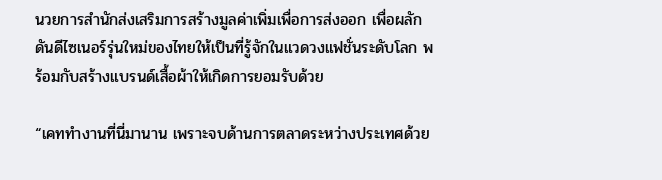นวยการสำนักส่งเสริมการสร้างมูลค่าเพิ่มเพื่อการส่งออก เพื่อผลักดันดีไซเนอร์รุ่นใหม่ของไทยให้เป็นที่รู้จักในแวดวงแฟชั่นระดับโลก พร้อมกับสร้างแบรนด์เสื้อผ้าให้เกิดการยอมรับด้วย

“เคททำงานที่นี่มานาน เพราะจบด้านการตลาดระหว่างประเทศด้วย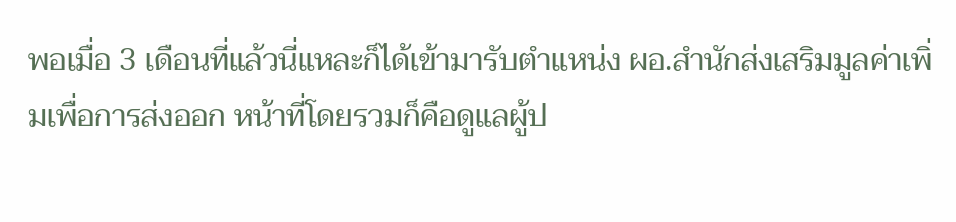พอเมื่อ 3 เดือนที่แล้วนี่แหละก็ได้เข้ามารับตำแหน่ง ผอ.สำนักส่งเสริมมูลค่าเพิ่มเพื่อการส่งออก หน้าที่โดยรวมก็คือดูแลผู้ป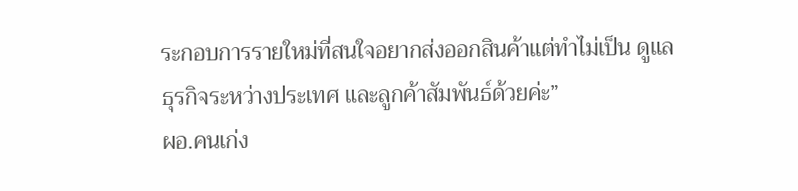ระกอบการรายใหม่ที่สนใจอยากส่งออกสินค้าแต่ทำไม่เป็น ดูแลธุรกิจระหว่างประเทศ และลูกค้าสัมพันธ์ด้วยค่ะ”
ผอ.คนเก่ง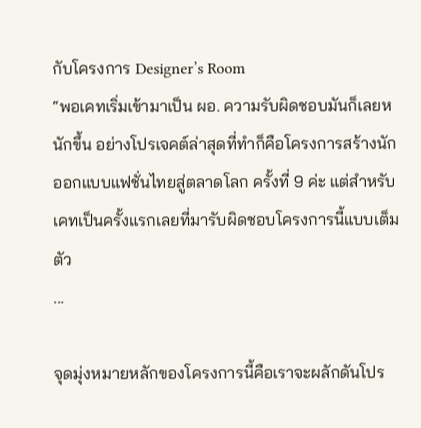กับโครงการ Designer’s Room
“พอเคทเริ่มเข้ามาเป็น ผอ. ความรับผิดชอบมันก็เลยหนักขึ้น อย่างโปรเจคต์ล่าสุดที่ทำก็คือโครงการสร้างนักออกแบบแฟชั่นไทยสู่ตลาดโลก ครั้งที่ 9 ค่ะ แต่สำหรับเคทเป็นครั้งแรกเลยที่มารับผิดชอบโครงการนี้แบบเต็มตัว
...

จุดมุ่งหมายหลักของโครงการนี้คือเราจะผลักดันโปร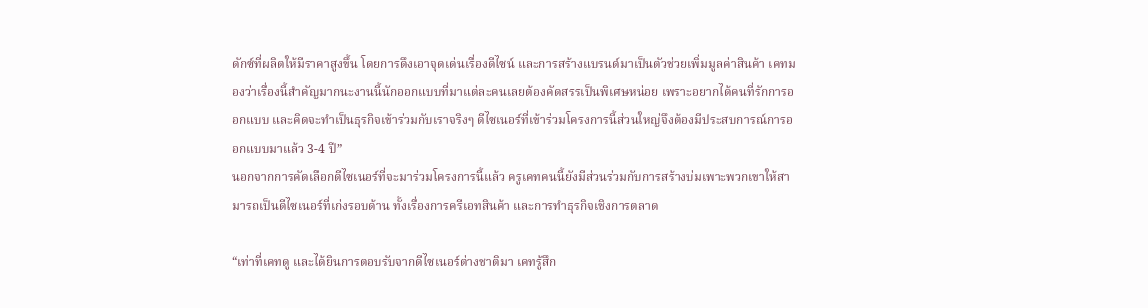ดักซ์ที่ผลิตให้มีราคาสูงขึ้น โดยการดึงเอาจุดเด่นเรื่องดีไซน์ และการสร้างแบรนด์มาเป็นตัวช่วยเพิ่มมูลค่าสินค้า เคทมองว่าเรื่องนี้สำคัญมากนะงานนี้นักออกแบบที่มาแต่ละคนเลยต้องคัดสรรเป็นพิเศษหน่อย เพราะอยากได้คนที่รักการออกแบบ และคิดจะทำเป็นธุรกิจเข้าร่วมกับเราจริงๆ ดีไซเนอร์ที่เข้าร่วมโครงการนี้ส่วนใหญ่จึงต้องมีประสบการณ์การออกแบบมาแล้ว 3-4 ปี”
นอกจากการคัดเลือกดีไซเนอร์ที่จะมาร่วมโครงการนี้แล้ว ครูเคทคนนี้ยังมีส่วนร่วมกับการสร้างบ่มเพาะพวกเขาให้สามารถเป็นดีไซเนอร์ที่เก่งรอบด้าน ทั้งเรื่องการครีเอทสินค้า และการทำธุรกิจเชิงการตลาด

“เท่าที่เคทดู และได้ยินการตอบรับจากดีไซเนอร์ต่างชาติมา เคทรู้สึก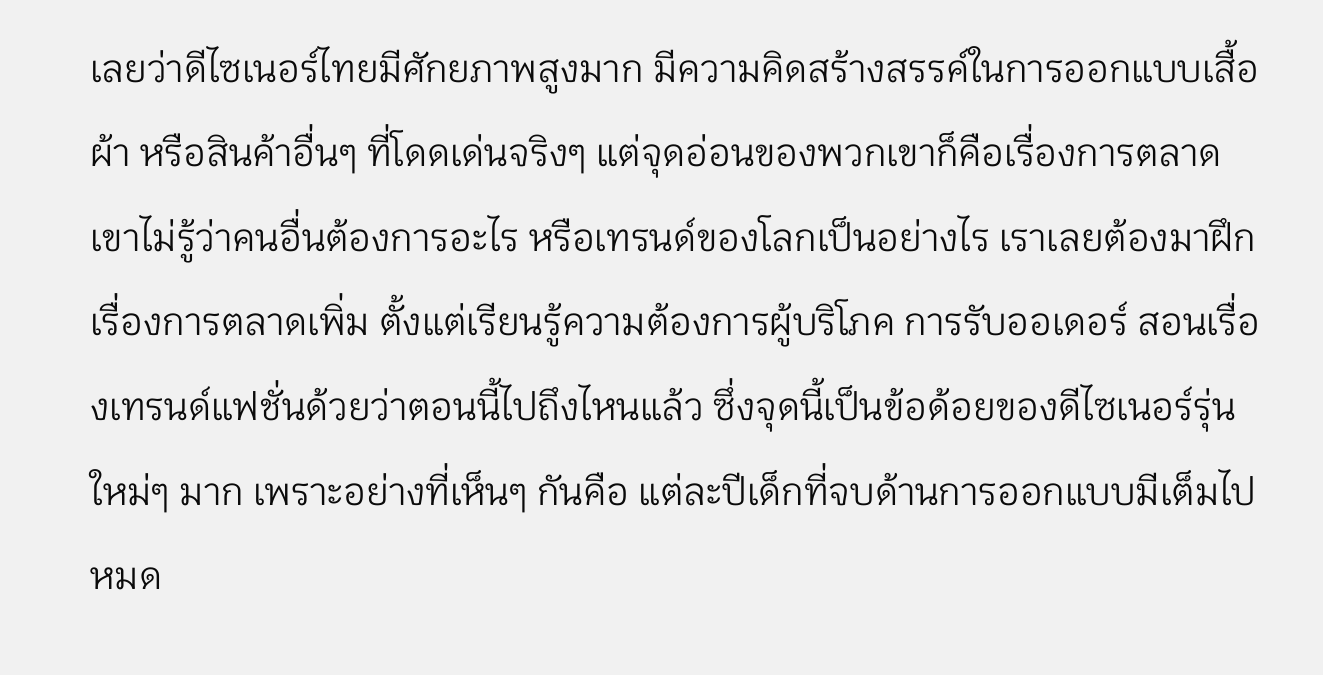เลยว่าดีไซเนอร์ไทยมีศักยภาพสูงมาก มีความคิดสร้างสรรค์ในการออกแบบเสื้อผ้า หรือสินค้าอื่นๆ ที่โดดเด่นจริงๆ แต่จุดอ่อนของพวกเขาก็คือเรื่องการตลาด เขาไม่รู้ว่าคนอื่นต้องการอะไร หรือเทรนด์ของโลกเป็นอย่างไร เราเลยต้องมาฝึกเรื่องการตลาดเพิ่ม ตั้งแต่เรียนรู้ความต้องการผู้บริโภค การรับออเดอร์ สอนเรื่องเทรนด์แฟชั่นด้วยว่าตอนนี้ไปถึงไหนแล้ว ซึ่งจุดนี้เป็นข้อด้อยของดีไซเนอร์รุ่นใหม่ๆ มาก เพราะอย่างที่เห็นๆ กันคือ แต่ละปีเด็กที่จบด้านการออกแบบมีเต็มไปหมด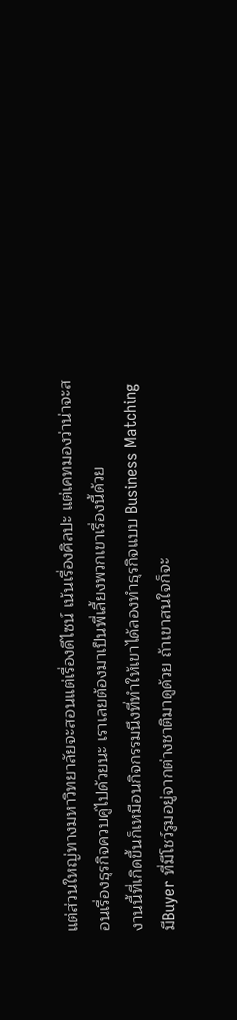แต่ส่วนใหญ่ทางมหาวิทยาลัยจะสอนแต่เรื่องดีไซน์ เน้นเรื่องศิลปะ แต่เคทมองว่าน่าจะสอนเรื่องธุรกิจควบคู่ไปด้วยนะ เราเลยต้องมาเป็นพี่เลี้ยงพวกเขาเรื่องนี้ด้วย
งานนี้ที่เกิดขึ้นก็เหมือนกิจกรรมนึงที่ทำให้เขาได้ลองทำธุรกิจแบบ Business Matching มีBuyer ที่มีโชว์รูมอยู่จากต่างชาติมาดูด้วย ถ้าเขาสนใจก็จะ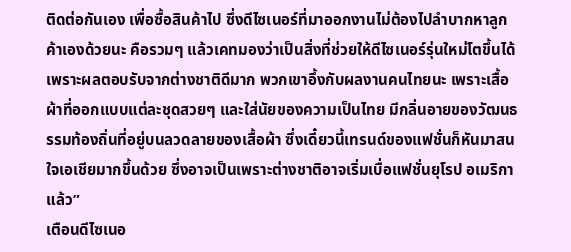ติดต่อกันเอง เพื่อซื้อสินค้าไป ซึ่งดีไซเนอร์ที่มาออกงานไม่ต้องไปลำบากหาลูกค้าเองด้วยนะ คือรวมๆ แล้วเคทมองว่าเป็นสิ่งที่ช่วยให้ดีไซเนอร์รุ่นใหม่โตขึ้นได้ เพราะผลตอบรับจากต่างชาติดีมาก พวกเขาอึ้งกับผลงานคนไทยนะ เพราะเสื้อผ้าที่ออกแบบแต่ละชุดสวยๆ และใส่นัยของความเป็นไทย มีกลิ่นอายของวัฒนธรรมท้องถิ่นที่อยู่บนลวดลายของเสื้อผ้า ซึ่งเดี๋ยวนี้เทรนด์ของแฟชั่นก็หันมาสนใจเอเชียมากขึ้นด้วย ซึ่งอาจเป็นเพราะต่างชาติอาจเริ่มเบื่อแฟชั่นยุโรป อเมริกาแล้ว”
เตือนดีไซเนอ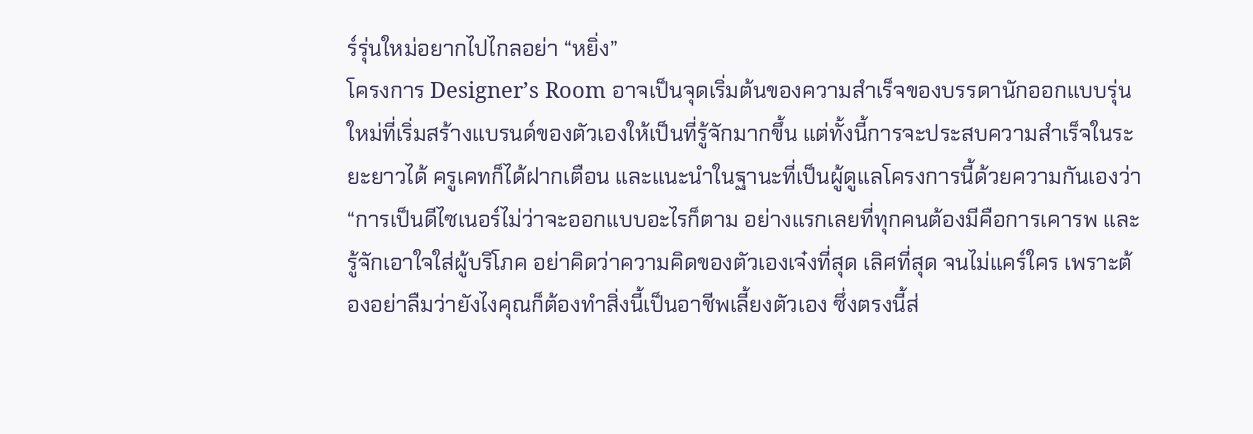ร์รุ่นใหม่อยากไปไกลอย่า “หยิ่ง”
โครงการ Designer’s Room อาจเป็นจุดเริ่มต้นของความสำเร็จของบรรดานักออกแบบรุ่นใหม่ที่เริ่มสร้างแบรนด์ของตัวเองให้เป็นที่รู้จักมากขึ้น แต่ทั้งนี้การจะประสบความสำเร็จในระยะยาวได้ ครูเคทก็ได้ฝากเตือน และแนะนำในฐานะที่เป็นผู้ดูแลโครงการนี้ด้วยความกันเองว่า
“การเป็นดีไซเนอร์ไม่ว่าจะออกแบบอะไรก็ตาม อย่างแรกเลยที่ทุกคนต้องมีคือการเคารพ และรู้จักเอาใจใส่ผู้บริโภค อย่าคิดว่าความคิดของตัวเองเจ๋งที่สุด เลิศที่สุด จนไม่แคร์ใคร เพราะต้องอย่าลืมว่ายังไงคุณก็ต้องทำสิ่งนี้เป็นอาชีพเลี้ยงตัวเอง ซึ่งตรงนี้ส่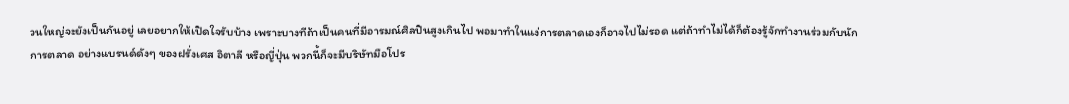วนใหญ่จะยังเป็นกันอยู่ เลยอยากให้เปิดใจรับบ้าง เพราะบางทีถ้าเป็นคนที่มีอารมณ์ศิลปินสูงเกินไป พอมาทำในแง่การตลาดเองก็อาจไปไม่รอด แต่ถ้าทำไม่ได้ก็ต้องรู้จักทำงานร่วมกับนักการตลาด อย่างแบรนด์ดังๆ ของฝรั่งเศส อิตาลี หรือญี่ปุ่น พวกนี้ก็จะมีบริษัทมือโปร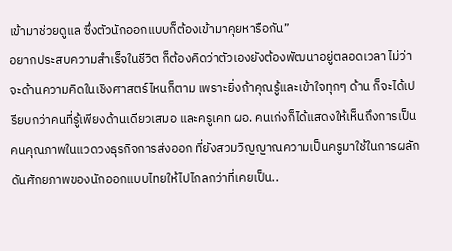เข้ามาช่วยดูแล ซึ่งตัวนักออกแบบก็ต้องเข้ามาคุยหารือกัน”
อยากประสบความสำเร็จในชีวิต ก็ต้องคิดว่าตัวเองยังต้องพัฒนาอยู่ตลอดเวลา ไม่ว่าจะด้านความคิดในเชิงศาสตร์ไหนก็ตาม เพราะยิ่งถ้าคุณรู้และเข้าใจทุกๆ ด้าน ก็จะได้เปรียบกว่าคนที่รู้เพียงด้านเดียวเสมอ และครูเคท ผอ. คนเก่งก็ได้แสดงให้เห็นถึงการเป็นคนคุณภาพในแวดวงธุรกิจการส่งออก ที่ยังสวมวิญญาณความเป็นครูมาใช้ในการผลักดันศักยภาพของนักออกแบบไทยให้ไปไกลกว่าที่เคยเป็น..